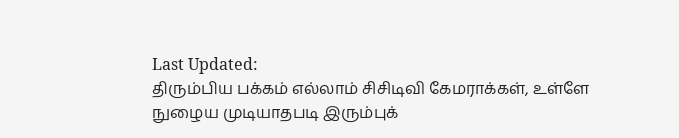Last Updated:
திரும்பிய பக்கம் எல்லாம் சிசிடிவி கேமராக்கள், உள்ளே நுழைய முடியாதபடி இரும்புக்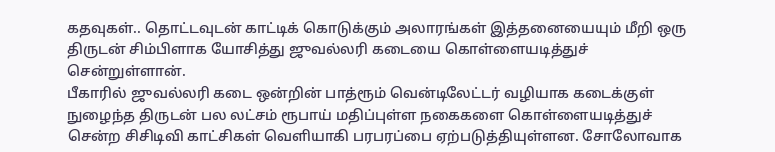கதவுகள்.. தொட்டவுடன் காட்டிக் கொடுக்கும் அலாரங்கள் இத்தனையையும் மீறி ஒரு திருடன் சிம்பிளாக யோசித்து ஜுவல்லரி கடையை கொள்ளையடித்துச் சென்றுள்ளான்.
பீகாரில் ஜுவல்லரி கடை ஒன்றின் பாத்ரூம் வென்டிலேட்டர் வழியாக கடைக்குள் நுழைந்த திருடன் பல லட்சம் ரூபாய் மதிப்புள்ள நகைகளை கொள்ளையடித்துச் சென்ற சிசிடிவி காட்சிகள் வெளியாகி பரபரப்பை ஏற்படுத்தியுள்ளன. சோலோவாக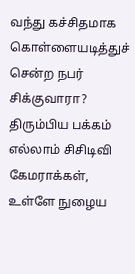வந்து கச்சிதமாக கொள்ளையடித்துச் சென்ற நபர் சிக்குவாரா?
திரும்பிய பக்கம் எல்லாம் சிசிடிவி கேமராக்கள், உள்ளே நுழைய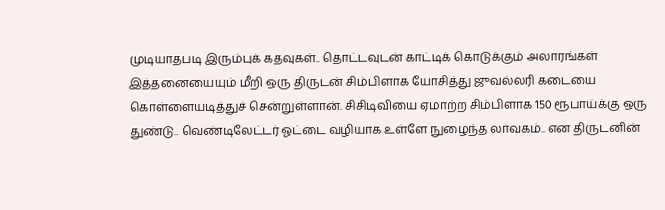முடியாதபடி இரும்புக் கதவுகள்.. தொட்டவுடன் காட்டிக் கொடுக்கும் அலாரங்கள் இத்தனையையும் மீறி ஒரு திருடன் சிம்பிளாக யோசித்து ஜுவல்லரி கடையை கொள்ளையடித்துச் சென்றுள்ளான். சிசிடிவியை ஏமாற்ற சிம்பிளாக 150 ரூபாய்க்கு ஒரு துண்டு.. வெண்டிலேட்டர் ஓட்டை வழியாக உள்ளே நுழைந்த லாவகம்.. என திருடனின்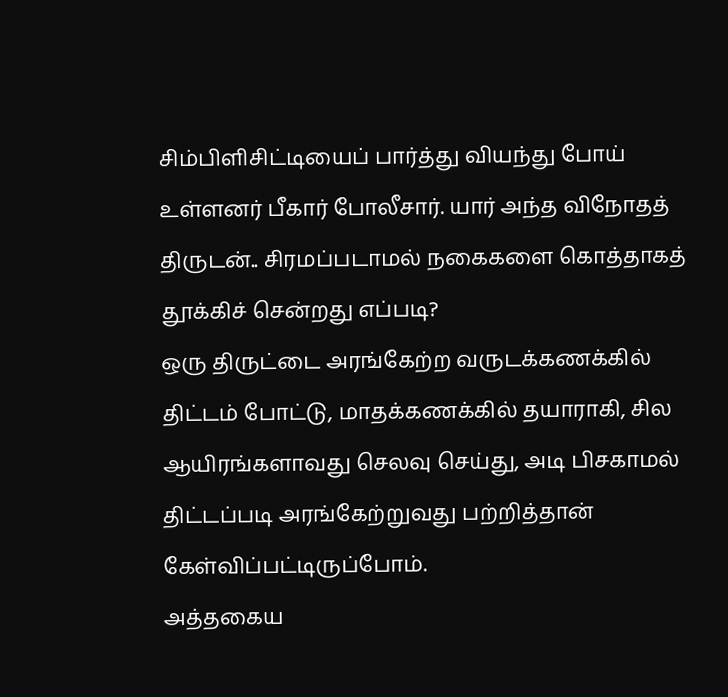சிம்பிளிசிட்டியைப் பார்த்து வியந்து போய் உள்ளனர் பீகார் போலீசார். யார் அந்த விநோதத் திருடன்.. சிரமப்படாமல் நகைகளை கொத்தாகத் தூக்கிச் சென்றது எப்படி?
ஒரு திருட்டை அரங்கேற்ற வருடக்கணக்கில் திட்டம் போட்டு, மாதக்கணக்கில் தயாராகி, சில ஆயிரங்களாவது செலவு செய்து, அடி பிசகாமல் திட்டப்படி அரங்கேற்றுவது பற்றித்தான் கேள்விப்பட்டிருப்போம்.
அத்தகைய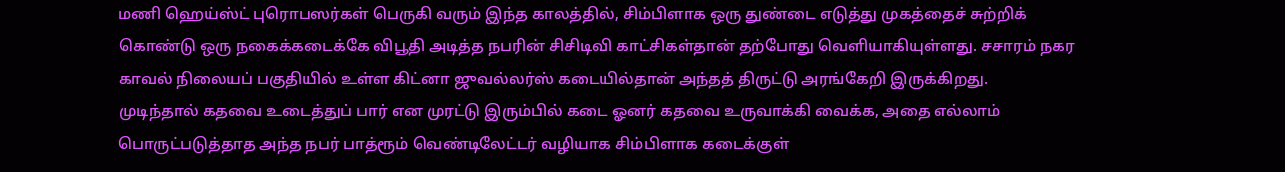மணி ஹெய்ஸ்ட் புரொபஸர்கள் பெருகி வரும் இந்த காலத்தில், சிம்பிளாக ஒரு துண்டை எடுத்து முகத்தைச் சுற்றிக் கொண்டு ஒரு நகைக்கடைக்கே விபூதி அடித்த நபரின் சிசிடிவி காட்சிகள்தான் தற்போது வெளியாகியுள்ளது. சசாரம் நகர காவல் நிலையப் பகுதியில் உள்ள கிட்னா ஜுவல்லர்ஸ் கடையில்தான் அந்தத் திருட்டு அரங்கேறி இருக்கிறது.
முடிந்தால் கதவை உடைத்துப் பார் என முரட்டு இரும்பில் கடை ஓனர் கதவை உருவாக்கி வைக்க, அதை எல்லாம் பொருட்படுத்தாத அந்த நபர் பாத்ரூம் வெண்டிலேட்டர் வழியாக சிம்பிளாக கடைக்குள்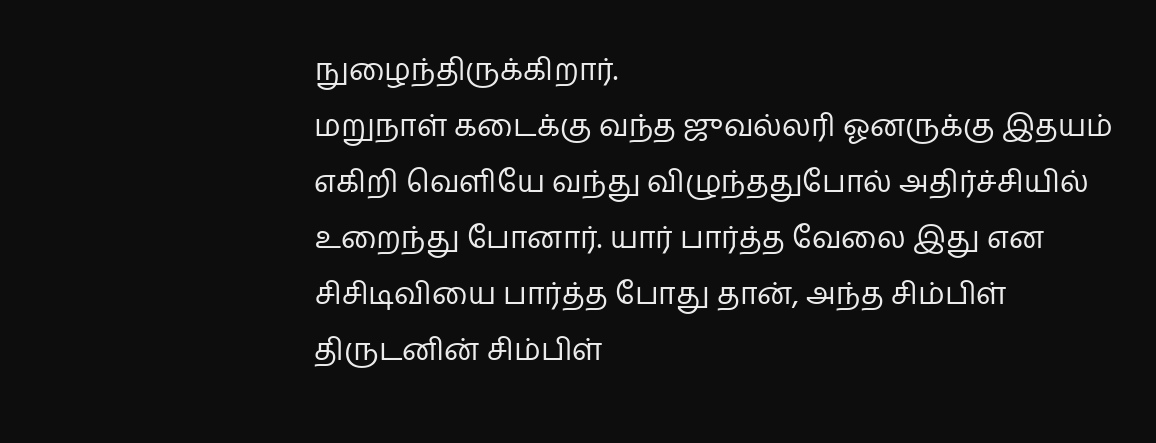நுழைந்திருக்கிறார்.
மறுநாள் கடைக்கு வந்த ஜுவல்லரி ஓனருக்கு இதயம் எகிறி வெளியே வந்து விழுந்ததுபோல் அதிர்ச்சியில் உறைந்து போனார். யார் பார்த்த வேலை இது என சிசிடிவியை பார்த்த போது தான், அந்த சிம்பிள் திருடனின் சிம்பிள்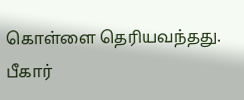கொள்ளை தெரியவந்தது.
பீகார்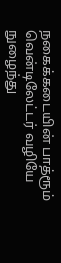நகைக்கடையின் பாத்ரூம் வென்டிலேட்டர் வழியே நுழைந்து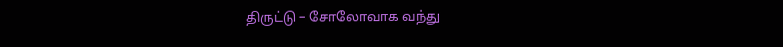திருட்டு – சோலோவாக வந்து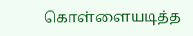கொள்ளையடித்த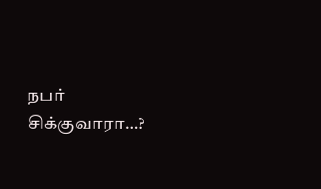நபர் சிக்குவாரா…?